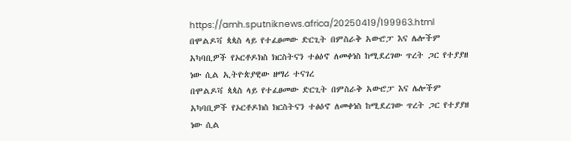https://amh.sputniknews.africa/20250419/199963.html
በሞልዶቫ ጳጳስ ላይ የተፈፀመው ድርጊት በምስራቅ አውሮፓ እና ሌሎችም አካባቢዎች የኦርቶዶክስ ክርስትናን ተፅዕኖ ለመቀነስ ከሚደረገው ጥረት ጋር የተያያዘ ነው ሲል ኢትዮጵያዊው ዘማሪ ተናገረ
በሞልዶቫ ጳጳስ ላይ የተፈፀመው ድርጊት በምስራቅ አውሮፓ እና ሌሎችም አካባቢዎች የኦርቶዶክስ ክርስትናን ተፅዕኖ ለመቀነስ ከሚደረገው ጥረት ጋር የተያያዘ ነው ሲል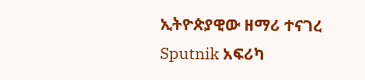ኢትዮጵያዊው ዘማሪ ተናገረ
Sputnik አፍሪካ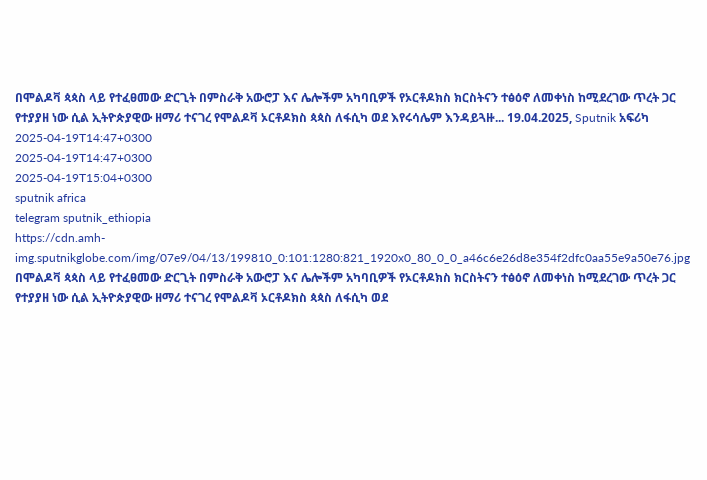በሞልዶቫ ጳጳስ ላይ የተፈፀመው ድርጊት በምስራቅ አውሮፓ እና ሌሎችም አካባቢዎች የኦርቶዶክስ ክርስትናን ተፅዕኖ ለመቀነስ ከሚደረገው ጥረት ጋር የተያያዘ ነው ሲል ኢትዮጵያዊው ዘማሪ ተናገረ የሞልዶቫ ኦርቶዶክስ ጳጳስ ለፋሲካ ወደ እየሩሳሌም እንዳይጓዙ... 19.04.2025, Sputnik አፍሪካ
2025-04-19T14:47+0300
2025-04-19T14:47+0300
2025-04-19T15:04+0300
sputnik africa
telegram sputnik_ethiopia
https://cdn.amh-img.sputnikglobe.com/img/07e9/04/13/199810_0:101:1280:821_1920x0_80_0_0_a46c6e26d8e354f2dfc0aa55e9a50e76.jpg
በሞልዶቫ ጳጳስ ላይ የተፈፀመው ድርጊት በምስራቅ አውሮፓ እና ሌሎችም አካባቢዎች የኦርቶዶክስ ክርስትናን ተፅዕኖ ለመቀነስ ከሚደረገው ጥረት ጋር የተያያዘ ነው ሲል ኢትዮጵያዊው ዘማሪ ተናገረ የሞልዶቫ ኦርቶዶክስ ጳጳስ ለፋሲካ ወደ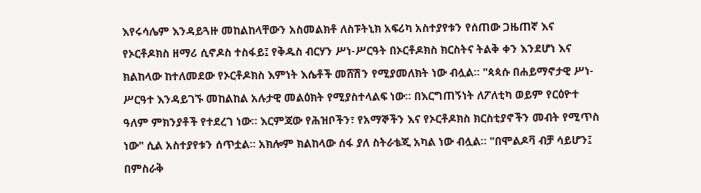እየሩሳሌም እንዳይጓዙ መከልከላቸውን አስመልክቶ ለስፑትኒክ አፍሪካ አስተያየቱን የሰጠው ጋዜጠኛ እና የኦርቶዶክስ ዘማሪ ሲኖዶስ ተስፋይ፤ የቅዱስ ብርሃን ሥነ-ሥርዓት በኦርቶዶክስ ክርስትና ትልቅ ቀን እንደሆነ እና ክልከላው ከተለመደው የኦርቶዶክስ እምነት እሴቶች መሸሽን የሚያመለክት ነው ብሏል። "ጳጳሱ በሐይማኖታዊ ሥነ-ሥርዓተ እንዳይገኙ መከልከል አሉታዊ መልዕክት የሚያስተላልፍ ነው። በእርግጠኝነት ለፖለቲካ ወይም የርዕዮተ ዓለም ምክንያቶች የተደረገ ነው። እርምጃው የሕዝቦችን፣ የአማኞችን እና የኦርቶዶክስ ክርስቲያኖችን መብት የሚጥስ ነው" ሲል አስተያየቱን ሰጥቷል። አክሎም ክልከላው ሰፋ ያለ ስትራቴጂ አካል ነው ብሏል። "በሞልዶቫ ብቻ ሳይሆን፤ በምስራቅ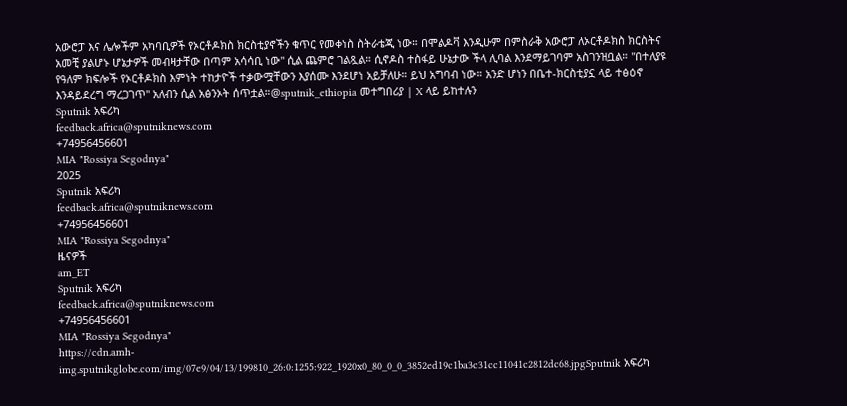አውሮፓ እና ሌሎችም አካባቢዎች የኦርቶዶክስ ክርስቲያኖችን ቁጥር የመቀነስ ስትራቴጂ ነው። በሞልዶቫ እንዲሁም በምስራቅ አውሮፓ ለኦርቶዶክስ ክርስትና አመቺ ያልሆኑ ሆኔታዎች መብዛታቸው በጣም አሳሳቢ ነው" ሲል ጨምሮ ገልጿል። ሲኖዶስ ተስፋይ ሁኔታው ችላ ሊባል እንደማይገባም አስገንዝቧል። "በተለያዩ የዓለም ክፍሎች የኦርቶዶክስ እምነት ተከታዮች ተቃውሟቸውን እያሰሙ እንደሆነ አይቻለሁ። ይህ አግባብ ነው። አንድ ሆነን በቤተ-ክርስቲያኗ ላይ ተፅዕኖ እንዳይደረግ ማረጋገጥ" አለብን ሲል አፅንኦት ሰጥቷል።@sputnik_ethiopia መተግበሪያ | X ላይ ይከተሉን
Sputnik አፍሪካ
feedback.africa@sputniknews.com
+74956456601
MIA "Rossiya Segodnya"
2025
Sputnik አፍሪካ
feedback.africa@sputniknews.com
+74956456601
MIA "Rossiya Segodnya"
ዜናዎች
am_ET
Sputnik አፍሪካ
feedback.africa@sputniknews.com
+74956456601
MIA "Rossiya Segodnya"
https://cdn.amh-img.sputnikglobe.com/img/07e9/04/13/199810_26:0:1255:922_1920x0_80_0_0_3852ed19c1ba3c31cc11041c2812dc68.jpgSputnik አፍሪካ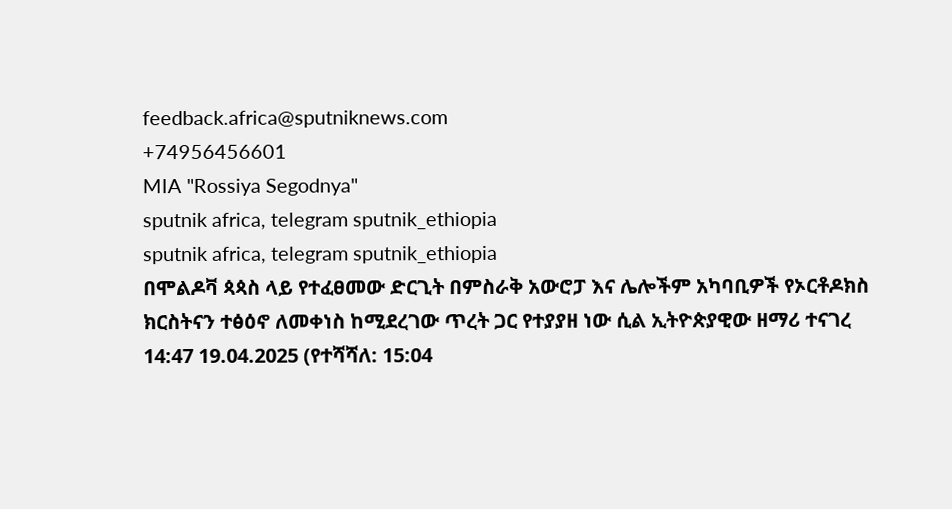feedback.africa@sputniknews.com
+74956456601
MIA "Rossiya Segodnya"
sputnik africa, telegram sputnik_ethiopia
sputnik africa, telegram sputnik_ethiopia
በሞልዶቫ ጳጳስ ላይ የተፈፀመው ድርጊት በምስራቅ አውሮፓ እና ሌሎችም አካባቢዎች የኦርቶዶክስ ክርስትናን ተፅዕኖ ለመቀነስ ከሚደረገው ጥረት ጋር የተያያዘ ነው ሲል ኢትዮጵያዊው ዘማሪ ተናገረ
14:47 19.04.2025 (የተሻሻለ: 15:04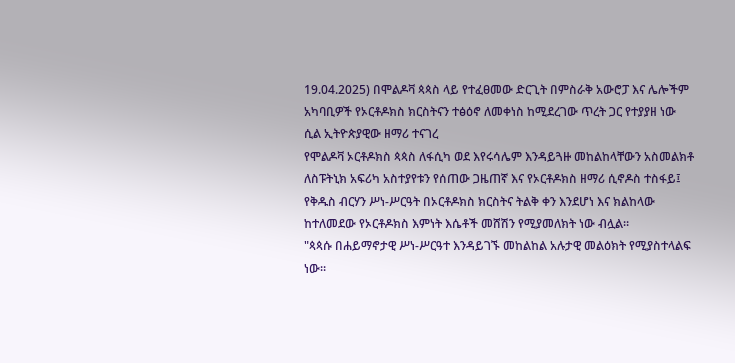19.04.2025) በሞልዶቫ ጳጳስ ላይ የተፈፀመው ድርጊት በምስራቅ አውሮፓ እና ሌሎችም አካባቢዎች የኦርቶዶክስ ክርስትናን ተፅዕኖ ለመቀነስ ከሚደረገው ጥረት ጋር የተያያዘ ነው ሲል ኢትዮጵያዊው ዘማሪ ተናገረ
የሞልዶቫ ኦርቶዶክስ ጳጳስ ለፋሲካ ወደ እየሩሳሌም እንዳይጓዙ መከልከላቸውን አስመልክቶ ለስፑትኒክ አፍሪካ አስተያየቱን የሰጠው ጋዜጠኛ እና የኦርቶዶክስ ዘማሪ ሲኖዶስ ተስፋይ፤ የቅዱስ ብርሃን ሥነ-ሥርዓት በኦርቶዶክስ ክርስትና ትልቅ ቀን እንደሆነ እና ክልከላው ከተለመደው የኦርቶዶክስ እምነት እሴቶች መሸሽን የሚያመለክት ነው ብሏል።
"ጳጳሱ በሐይማኖታዊ ሥነ-ሥርዓተ እንዳይገኙ መከልከል አሉታዊ መልዕክት የሚያስተላልፍ ነው።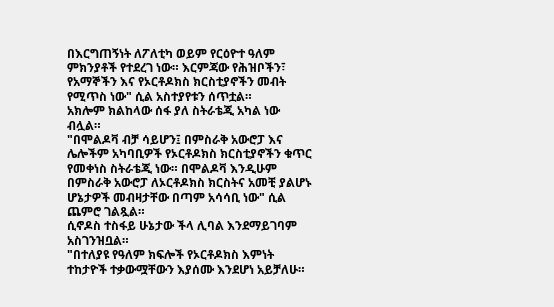በእርግጠኝነት ለፖለቲካ ወይም የርዕዮተ ዓለም ምክንያቶች የተደረገ ነው። እርምጃው የሕዝቦችን፣ የአማኞችን እና የኦርቶዶክስ ክርስቲያኖችን መብት የሚጥስ ነው" ሲል አስተያየቱን ሰጥቷል።
አክሎም ክልከላው ሰፋ ያለ ስትራቴጂ አካል ነው ብሏል።
"በሞልዶቫ ብቻ ሳይሆን፤ በምስራቅ አውሮፓ እና ሌሎችም አካባቢዎች የኦርቶዶክስ ክርስቲያኖችን ቁጥር የመቀነስ ስትራቴጂ ነው። በሞልዶቫ እንዲሁም በምስራቅ አውሮፓ ለኦርቶዶክስ ክርስትና አመቺ ያልሆኑ ሆኔታዎች መብዛታቸው በጣም አሳሳቢ ነው" ሲል ጨምሮ ገልጿል።
ሲኖዶስ ተስፋይ ሁኔታው ችላ ሊባል እንደማይገባም አስገንዝቧል።
"በተለያዩ የዓለም ክፍሎች የኦርቶዶክስ እምነት ተከታዮች ተቃውሟቸውን እያሰሙ እንደሆነ አይቻለሁ።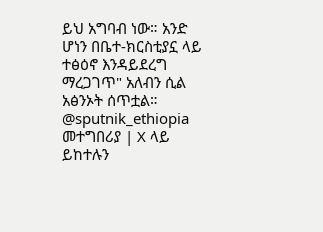ይህ አግባብ ነው። አንድ ሆነን በቤተ-ክርስቲያኗ ላይ ተፅዕኖ እንዳይደረግ ማረጋገጥ" አለብን ሲል አፅንኦት ሰጥቷል።
@sputnik_ethiopia
መተግበሪያ | X ላይ ይከተሉን